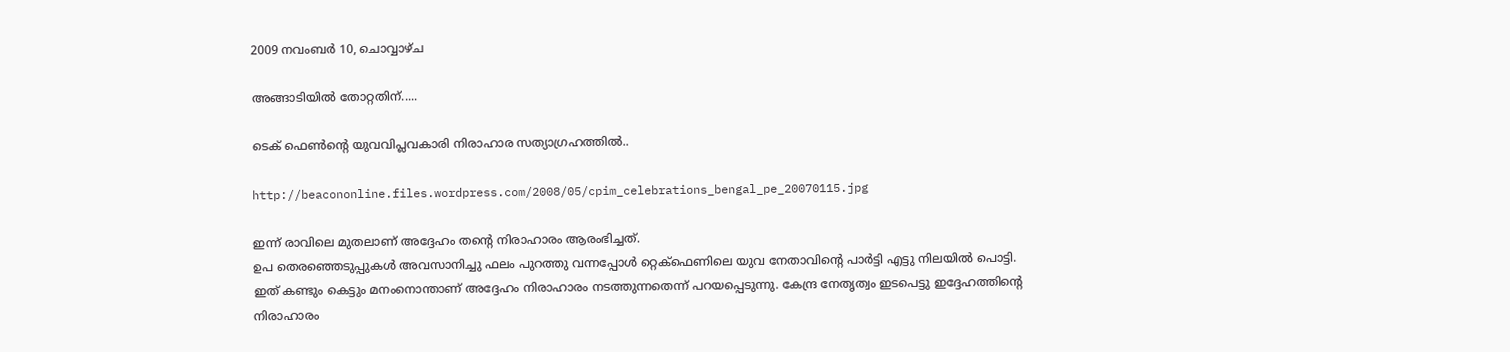2009 നവംബർ 10, ചൊവ്വാഴ്ച

അങ്ങാടിയില്‍ തോറ്റതിന്.....

ടെക് ഫെണ്‍ന്റെ യുവവിപ്ലവകാരി നിരാഹാര സത്യാഗ്രഹത്തില്‍..

http://beacononline.files.wordpress.com/2008/05/cpim_celebrations_bengal_pe_20070115.jpg

ഇന്ന് രാവിലെ മുതലാണ്‌ അദ്ദേഹം തന്റെ നിരാഹാരം ആരംഭിച്ചത്.
ഉപ തെരഞ്ഞെടുപ്പുകള്‍ അവസാനിച്ചു ഫലം പുറത്തു വന്നപ്പോള്‍ റ്റെക്ഫെണിലെ യുവ നേതാവിന്റെ പാര്‍ട്ടി എട്ടു നിലയില്‍ പൊട്ടി. ഇത് കണ്ടും കെട്ടും മനംനൊന്താണ് അദ്ദേഹം നിരാഹാരം നടത്തുന്നതെന്ന് പറയപ്പെടുന്നു. കേന്ദ്ര നേതൃത്വം ഇടപെട്ടു ഇദ്ദേഹത്തിന്റെ നിരാഹാരം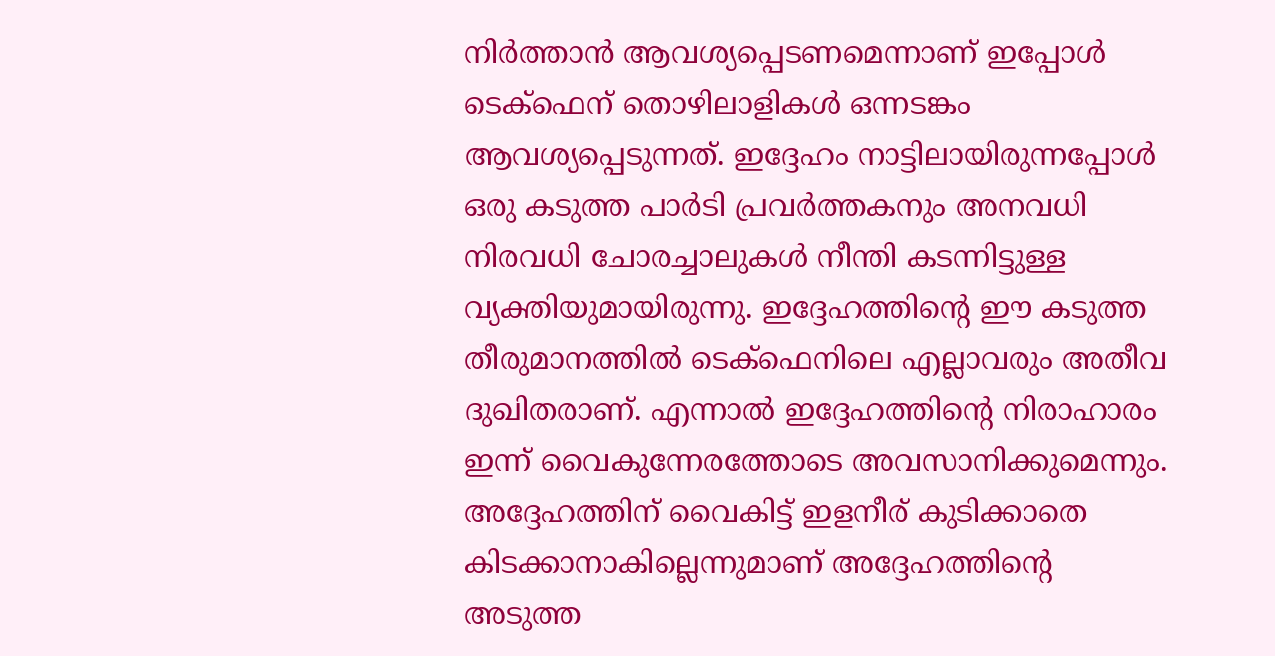നിര്‍ത്താന്‍ ആവശ്യപ്പെടണമെന്നാണ് ഇപ്പോള്‍ ടെക്ഫെന് തൊഴിലാളികള്‍ ഒന്നടങ്കം ആവശ്യപ്പെടുന്നത്. ഇദ്ദേഹം നാട്ടിലായിരുന്നപ്പോള്‍ ഒരു കടുത്ത പാര്‍ടി പ്രവര്‍ത്തകനും അനവധി നിരവധി ചോരച്ചാലുകള്‍ നീന്തി കടന്നിട്ടുള്ള വ്യക്തിയുമായിരുന്നു. ഇദ്ദേഹത്തിന്റെ ഈ കടുത്ത തീരുമാനത്തില്‍ ടെക്ഫെനിലെ എല്ലാവരും അതീവ ദുഖിതരാണ്. എന്നാല്‍ ഇദ്ദേഹത്തിന്റെ നിരാഹാരം ഇന്ന് വൈകുന്നേരത്തോടെ അവസാനിക്കുമെന്നും. അദ്ദേഹത്തിന് വൈകിട്ട് ഇളനീര് കുടിക്കാതെ കിടക്കാനാകില്ലെന്നുമാണ് അദ്ദേഹത്തിന്റെ അടുത്ത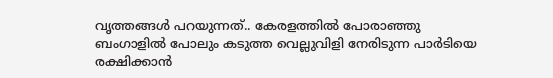വൃത്തങ്ങള്‍ പറയുന്നത്.. കേരളത്തില്‍ പോരാഞ്ഞു ബംഗാളില്‍ പോലും കടുത്ത വെല്ലുവിളി നേരിടുന്ന പാര്‍ടിയെ രക്ഷിക്കാന്‍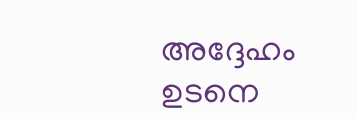അദ്ദേഹം ഉടനെ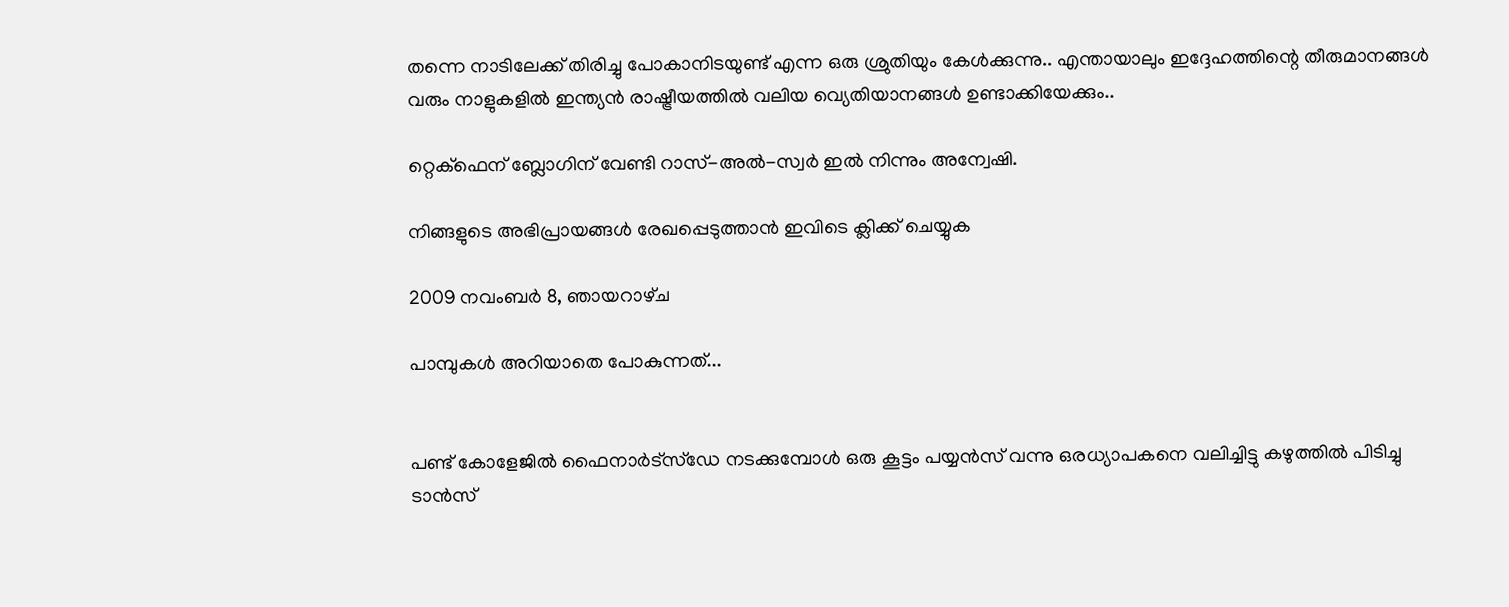തന്നെ നാടിലേക്ക് തിരിച്ചു പോകാനിടയുണ്ട് എന്ന ഒരു ശ്രുതിയും കേള്‍ക്കുന്നു.. എന്തായാലും ഇദ്ദേഹത്തിന്റെ തീരുമാനങ്ങള്‍ വരും നാളുകളില്‍ ഇന്ത്യന്‍ രാഷ്ട്രീയത്തില്‍ വലിയ വ്യെതിയാനങ്ങള്‍ ഉണ്ടാക്കിയേക്കും..

റ്റെക്ഫെന് ബ്ലോഗിന് വേണ്ടി റാസ്‌-അല്‍-സ്വര്‍ ഇല്‍ നിന്നും അന്വേഷി.

നിങ്ങളുടെ അഭിപ്രായങ്ങള്‍ രേഖപ്പെടുത്താന്‍ ഇവിടെ ക്ലിക്ക് ചെയ്യുക

2009 നവംബർ 8, ഞായറാഴ്‌ച

പാമ്പുകള്‍ അറിയാതെ പോകുന്നത്...


പണ്ട് കോളേജില്‍ ഫൈനാര്‍ട്സ്‌ഡേ നടക്കുമ്പോള്‍ ഒരു കൂട്ടം പയ്യന്‍സ് വന്നു ഒരധ്യാപകനെ വലിച്ചിട്ടു കഴുത്തില്‍ പിടിച്ചു ടാന്‍സ്‌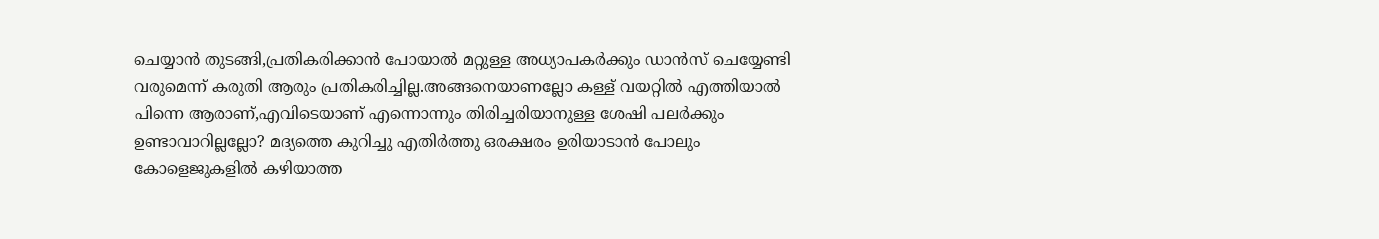ചെയ്യാന്‍ തുടങ്ങി,പ്രതികരിക്കാന്‍ പോയാല്‍ മറ്റുള്ള അധ്യാപകര്‍ക്കും ഡാന്‍സ്‌ ചെയ്യേണ്ടി വരുമെന്ന് കരുതി ആരും പ്രതികരിച്ചില്ല.അങ്ങനെയാണല്ലോ കള്ള് വയറ്റില്‍ എത്തിയാല്‍ പിന്നെ ആരാണ്,എവിടെയാണ് എന്നൊന്നും തിരിച്ചരിയാനുള്ള ശേഷി പലര്‍ക്കും ഉണ്ടാവാറില്ലല്ലോ? മദ്യത്തെ കുറിച്ചു എതിര്‍ത്തു ഒരക്ഷരം ഉരിയാടാന്‍ പോലും കോളെജുകളില്‍ കഴിയാത്ത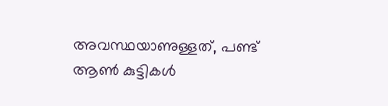അവസ്ഥയാണുള്ളത്, പണ്ട് ആണ്‍ കുട്ടികള്‍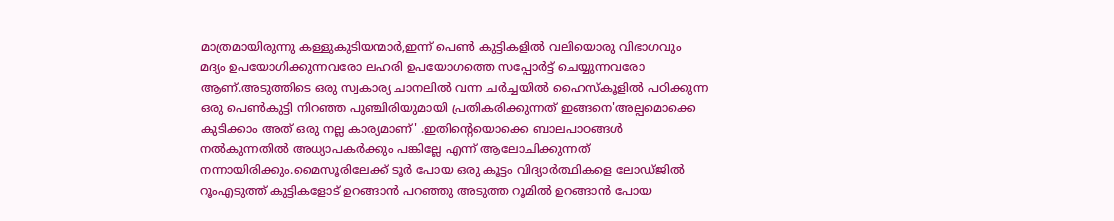മാത്രമായിരുന്നു കള്ളുകുടിയന്മാര്‍,ഇന്ന് പെണ്‍ കുട്ടികളില്‍ വലിയൊരു വിഭാഗവും മദ്യം ഉപയോഗിക്കുന്നവരോ ലഹരി ഉപയോഗത്തെ സപ്പോര്‍ട്ട് ചെയ്യുന്നവരോ ആണ്.അടുത്തിടെ ഒരു സ്വകാര്യ ചാനലില്‍ വന്ന ചര്‍ച്ചയില്‍ ഹൈസ്കൂളില്‍ പഠിക്കുന്ന ഒരു പെണ്‍കുട്ടി നിറഞ്ഞ പുഞ്ചിരിയുമായി പ്രതികരിക്കുന്നത് ഇങ്ങനെ'അല്പമൊക്കെ കുടിക്കാം അത് ഒരു നല്ല കാര്യമാണ്' .ഇതിന്‍റെയൊക്കെ ബാലപാഠങ്ങള്‍ നല്‍കുന്നതില്‍ അധ്യാപകര്‍ക്കും പങ്കില്ലേ എന്ന് ആലോചിക്കുന്നത് നന്നായിരിക്കും.മൈസൂരിലേക്ക് ടൂര്‍ പോയ ഒരു കൂട്ടം വിദ്യാര്‍ത്ഥികളെ ലോഡ്ജില്‍ റൂംഎടുത്ത്‌ കുട്ടികളോട് ഉറങ്ങാന്‍ പറഞ്ഞു അടുത്ത റൂമില്‍ ഉറങ്ങാന്‍ പോയ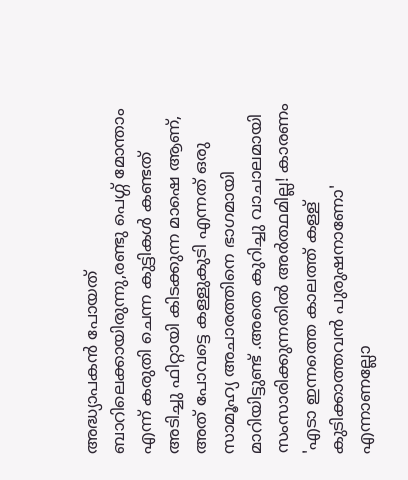അദ്ധ്യാപകന്‍ പോയത്‌ ബാറിലെക്കായിരുന്നു,രണ്ടു പെഗ്ഗ് മോന്താം എന്ന് കരുതി ചെന്ന കുട്ടികള്‍ കണ്ടത്‌ അടിച്ചു ഫിറ്റായി കിടക്കുന്ന മാഷെ ആണ്, അത് പോവട്ടെ കള്ളുകുടി എന്നത് ഒരു സാമൂഹ്യ അചാരത്തിനെ ഭാഗമായി മാറിയിട്ടുണ്ട്‌ .അതെ കുറിച്ചു വാചാലമായി സംസാരിക്കുന്നതില്‍ അര്‍ത്ഥമില്ല! കാരണം 'എടാ ഇന്നത്തെ കാലത്ത്‌ കള്ള് കുടിക്കാത്തവന്‍ പുരുഷനാണോ' എന്നാണല്ലോ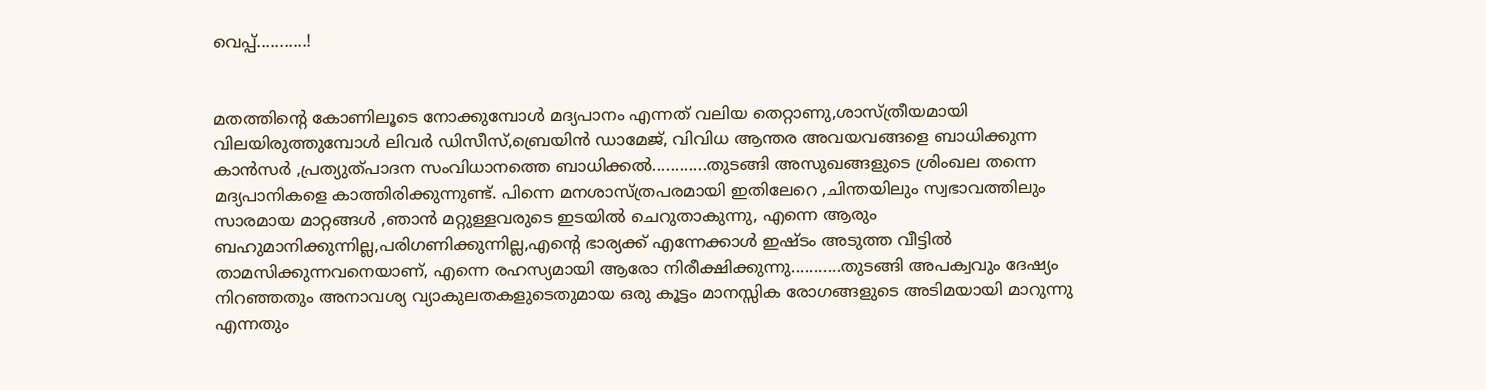വെപ്പ്...........!


മതത്തിന്റെ കോണിലൂടെ നോക്കുമ്പോള്‍ മദ്യപാനം എന്നത് വലിയ തെറ്റാണു,ശാസ്ത്രീയമായി വിലയിരുത്തുമ്പോള്‍ ലിവര്‍ ഡിസീസ്,ബ്രെയിന്‍ ഡാമേജ്, വിവിധ ആന്തര അവയവങ്ങളെ ബാധിക്കുന്ന കാന്‍സര്‍ ,പ്രത്യുത്പാദന സംവിധാനത്തെ ബാധിക്കല്‍............തുടങ്ങി അസുഖങ്ങളുടെ ശ്രിംഖല തന്നെ മദ്യപാനികളെ കാത്തിരിക്കുന്നുണ്ട്. പിന്നെ മനശാസ്ത്രപരമായി ഇതിലേറെ ,ചിന്തയിലും സ്വഭാവത്തിലും സാരമായ മാറ്റങ്ങള്‍ ,ഞാന്‍ മറ്റുള്ളവരുടെ ഇടയില്‍ ചെറുതാകുന്നു, എന്നെ ആരും ബഹുമാനിക്കുന്നില്ല,പരിഗണിക്കുന്നില്ല,എന്റെ ഭാര്യക്ക്‌ എന്നേക്കാള്‍ ഇഷ്ടം അടുത്ത വീട്ടില്‍ താമസിക്കുന്നവനെയാണ്, എന്നെ രഹസ്യമായി ആരോ നിരീക്ഷിക്കുന്നു...........തുടങ്ങി അപക്വവും ദേഷ്യം നിറഞ്ഞതും അനാവശ്യ വ്യാകുലതകളുടെതുമായ ഒരു കൂട്ടം മാനസ്സിക രോഗങ്ങളുടെ അടിമയായി മാറുന്നു എന്നതും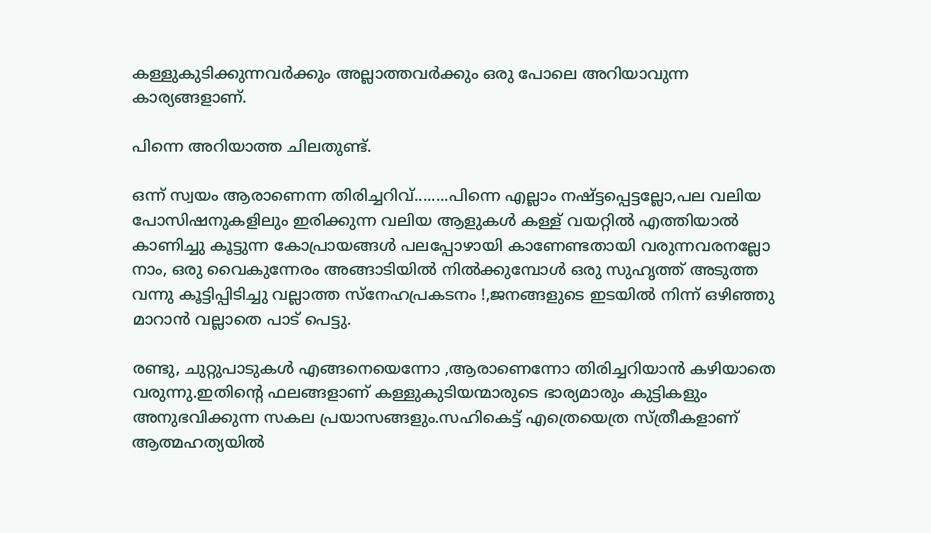കള്ളുകുടിക്കുന്നവര്‍ക്കും അല്ലാത്തവര്‍ക്കും ഒരു പോലെ അറിയാവുന്ന കാര്യങ്ങളാണ്.

പിന്നെ അറിയാത്ത ചിലതുണ്ട്.

ഒന്ന് സ്വയം ആരാണെന്ന തിരിച്ചറിവ്........പിന്നെ എല്ലാം നഷ്ട്ടപ്പെട്ടല്ലോ,പല വലിയ പോസിഷനുകളിലും ഇരിക്കുന്ന വലിയ ആളുകള്‍ കള്ള് വയറ്റില്‍ എത്തിയാല്‍ കാണിച്ചു കൂട്ടുന്ന കോപ്രായങ്ങള്‍ പലപ്പോഴായി കാണേണ്ടതായി വരുന്നവരനല്ലോ നാം, ഒരു വൈകുന്നേരം അങ്ങാടിയില്‍ നില്‍ക്കുമ്പോള്‍ ഒരു സുഹൃത്ത്‌ അടുത്ത വന്നു കൂട്ടിപ്പിടിച്ചു വല്ലാത്ത സ്നേഹപ്രകടനം !,ജനങ്ങളുടെ ഇടയില്‍ നിന്ന് ഒഴിഞ്ഞു മാറാന്‍ വല്ലാതെ പാട് പെട്ടു.

രണ്ടു, ചുറ്റുപാടുകള്‍ എങ്ങനെയെന്നോ ,ആരാണെന്നോ തിരിച്ചറിയാന്‍ കഴിയാതെ വരുന്നു.ഇതിന്‍റെ ഫലങ്ങളാണ് കള്ളുകുടിയന്മാരുടെ ഭാര്യമാരും കുട്ടികളും അനുഭവിക്കുന്ന സകല പ്രയാസങ്ങളും.സഹികെട്ട് എത്രെയെത്ര സ്ത്രീകളാണ് ആത്മഹത്യയില്‍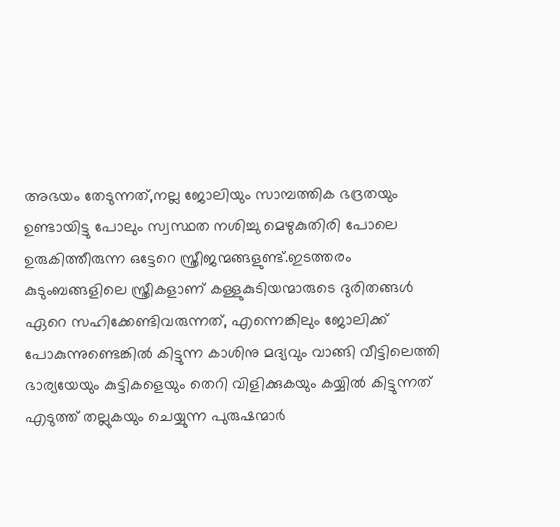അഭയം തേടുന്നത്,നല്ല ജോലിയും സാമ്പത്തിക ഭദ്രതയും ഉണ്ടായിട്ടു പോലും സ്വസ്ഥത നശിച്ചു മെഴുകുതിരി പോലെ ഉരുകിത്തീരുന്ന ഒട്ടേറെ സ്ത്രീജന്മങ്ങളുണ്ട്.ഇടത്തരം കുടുംബങ്ങളിലെ സ്ത്രീകളാണ് കള്ളുകുടിയന്മാരുടെ ദുരിതങ്ങള്‍ ഏറെ സഹിക്കേണ്ടിവരുന്നത്, എന്നെങ്കിലും ജോലിക്ക്‌ പോകുന്നുണ്ടെങ്കില്‍ കിട്ടുന്ന കാശിനു മദ്യവും വാങ്ങി വീട്ടിലെത്തി ഭാര്യയേയും കുട്ടികളെയും തെറി വിളിക്കുകയും കയ്യില്‍ കിട്ടുന്നത് എടുത്ത്‌ തല്ലുകയും ചെയ്യുന്ന പുരുഷന്മാര്‍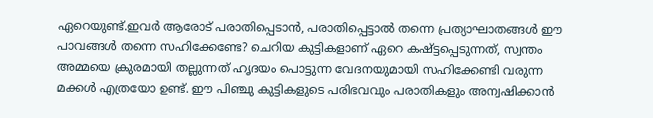ഏറെയുണ്ട്.ഇവര്‍ ആരോട് പരാതിപ്പെടാന്‍, പരാതിപ്പെട്ടാല്‍ തന്നെ പ്രത്യാഘാതങ്ങള്‍ ഈ പാവങ്ങള്‍ തന്നെ സഹിക്കേണ്ടേ? ചെറിയ കുട്ടികളാണ് ഏറെ കഷ്ട്ടപ്പെടുന്നത്, സ്വന്തം അമ്മയെ ക്രുരമായി തല്ലുന്നത് ഹൃദയം പൊട്ടുന്ന വേദനയുമായി സഹിക്കേണ്ടി വരുന്ന മക്കള്‍ എത്രയോ ഉണ്ട്. ഈ പിഞ്ചു കുട്ടികളുടെ പരിഭവവും പരാതികളും അന്വഷിക്കാന്‍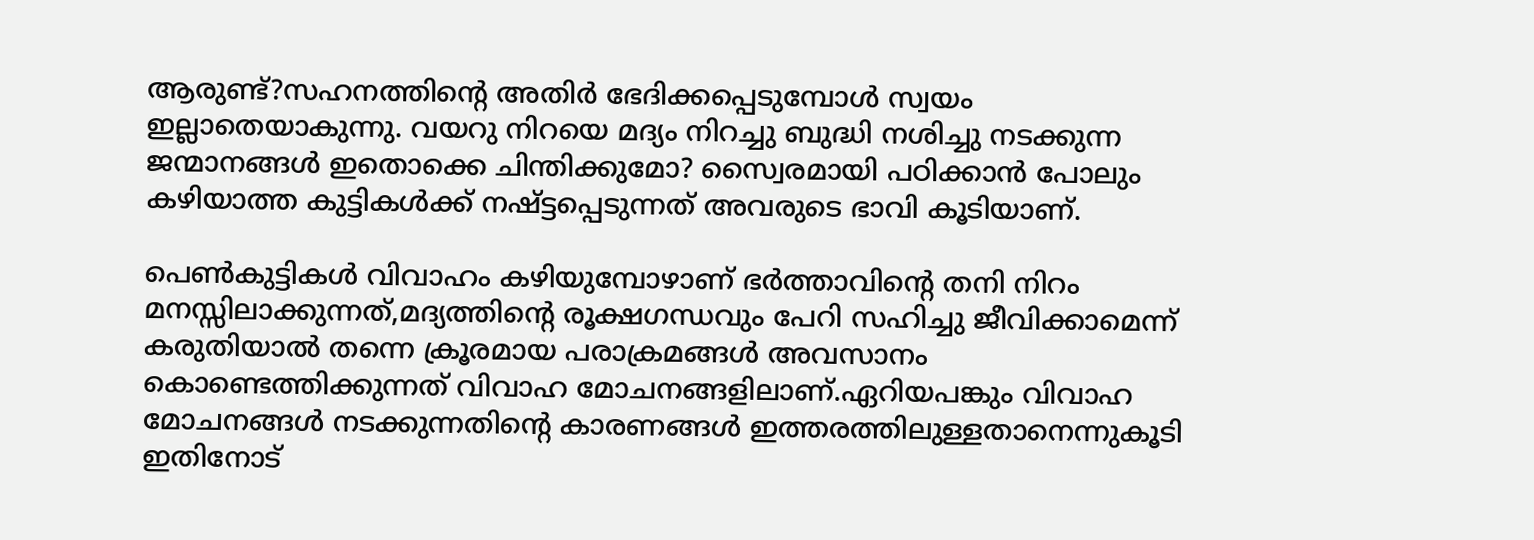ആരുണ്ട്‌?സഹനത്തിന്റെ അതിര്‍ ഭേദിക്കപ്പെടുമ്പോള്‍ സ്വയം ഇല്ലാതെയാകുന്നു. വയറു നിറയെ മദ്യം നിറച്ചു ബുദ്ധി നശിച്ചു നടക്കുന്ന ജന്മാനങ്ങള്‍ ഇതൊക്കെ ചിന്തിക്കുമോ? സ്വൈരമായി പഠിക്കാന്‍ പോലും കഴിയാത്ത കുട്ടികള്‍ക്ക് നഷ്ട്ടപ്പെടുന്നത് അവരുടെ ഭാവി കൂടിയാണ്.

പെണ്‍കുട്ടികള്‍ വിവാഹം കഴിയുമ്പോഴാണ് ഭര്‍ത്താവിന്റെ തനി നിറം മനസ്സിലാക്കുന്നത്,മദ്യത്തിന്റെ രൂക്ഷഗന്ധവും പേറി സഹിച്ചു ജീവിക്കാമെന്ന് കരുതിയാല്‍ തന്നെ ക്രൂരമായ പരാക്രമങ്ങള്‍ അവസാനം കൊണ്ടെത്തിക്കുന്നത് വിവാഹ മോചനങ്ങളിലാണ്.ഏറിയപങ്കും വിവാഹ മോചനങ്ങള്‍ നടക്കുന്നതിന്റെ കാരണങ്ങള്‍ ഇത്തരത്തിലുള്ളതാനെന്നുകൂടി ഇതിനോട്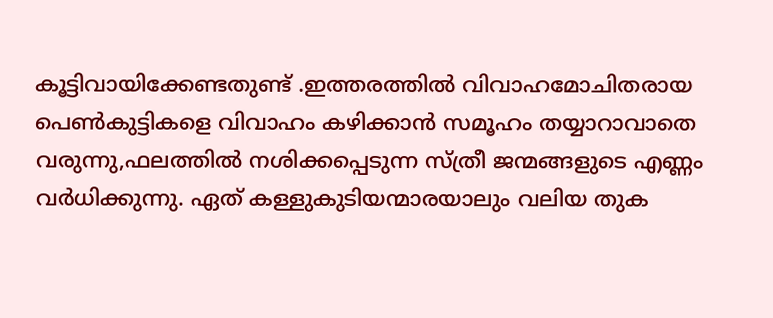കൂട്ടിവായിക്കേണ്ടതുണ്ട് .ഇത്തരത്തില്‍ വിവാഹമോചിതരായ പെണ്‍കുട്ടികളെ വിവാഹം കഴിക്കാന്‍ സമൂഹം തയ്യാറാവാതെ വരുന്നു,ഫലത്തില്‍ നശിക്കപ്പെടുന്ന സ്ത്രീ ജന്മങ്ങളുടെ എണ്ണം വര്‍ധിക്കുന്നു. ഏത് കള്ളുകുടിയന്മാരയാലും വലിയ തുക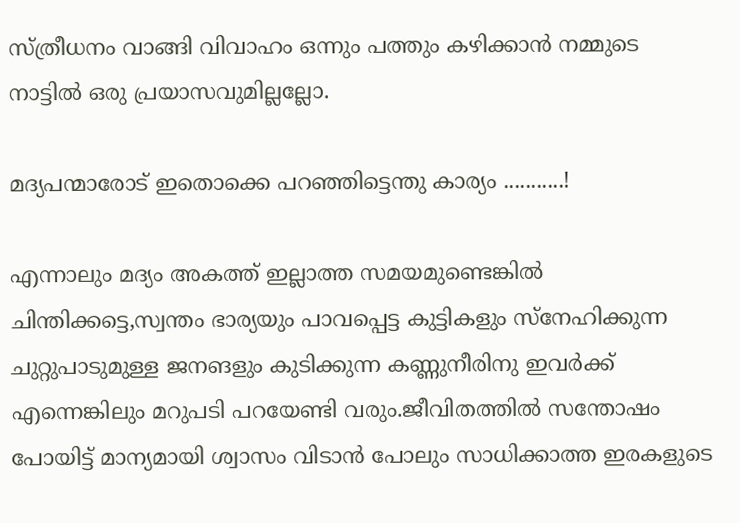സ്ത്രീധനം വാങ്ങി വിവാഹം ഒന്നും പത്തും കഴിക്കാന്‍ നമ്മുടെ നാട്ടില്‍ ഒരു പ്രയാസവുമില്ലല്ലോ.

മദ്യപന്മാരോട് ഇതൊക്കെ പറഞ്ഞിട്ടെന്തു കാര്യം ...........!

എന്നാലും മദ്യം അകത്ത്‌ ഇല്ലാത്ത സമയമുണ്ടെങ്കില്‍ ചിന്തിക്കട്ടെ,സ്വന്തം ഭാര്യയും പാവപ്പെട്ട കുട്ടികളും സ്നേഹിക്കുന്ന ചുറ്റുപാടുമുള്ള ജനങളും കുടിക്കുന്ന കണ്ണുനീരിനു ഇവര്‍ക്ക്‌ എന്നെങ്കിലും മറുപടി പറയേണ്ടി വരും.ജീവിതത്തില്‍ സന്തോഷം പോയിട്ട് മാന്യമായി ശ്വാസം വിടാന്‍ പോലും സാധിക്കാത്ത ഇരകളുടെ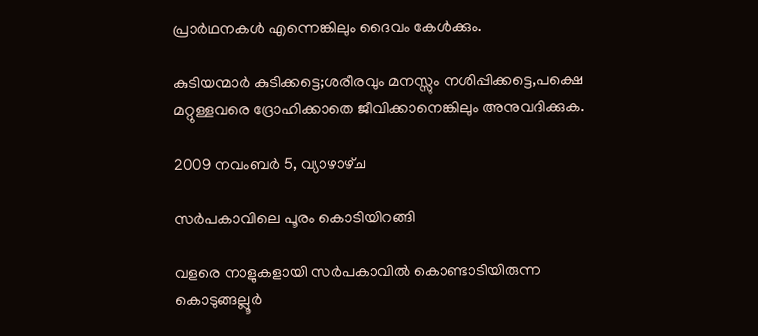പ്രാര്‍ഥനകള്‍ എന്നെങ്കിലും ദൈവം കേള്‍ക്കും.

കുടിയന്മാര്‍ കുടിക്കട്ടെ;ശരീരവും മനസ്സും നശിപ്പിക്കട്ടെ,പക്ഷെ മറ്റുള്ളവരെ ദ്രോഹിക്കാതെ ജീവിക്കാനെങ്കിലും അനുവദിക്കുക.

2009 നവംബർ 5, വ്യാഴാഴ്‌ച

സര്‍പകാവിലെ പൂരം കൊടിയിറങ്ങി

വളരെ നാളുകളായി സര്‍പകാവില്‍ കൊണ്ടാടിയിരുന്ന കൊടുങ്ങല്ലൂര്‍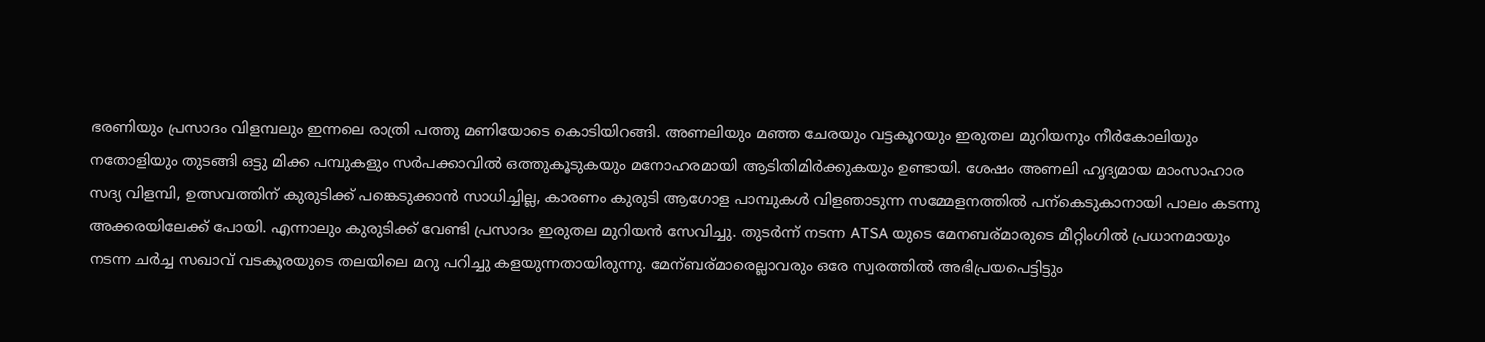ഭരണിയും പ്രസാദം വിളമ്പലും ഇന്നലെ രാത്രി പത്തു മണിയോടെ കൊടിയിറങ്ങി. അണലിയും മഞ്ഞ ചേരയും വട്ടകൂറയും ഇരുതല മുറിയനും നീര്‍കോലിയും നതോളിയും തുടങ്ങി ഒട്ടു മിക്ക പമ്പുകളും സര്‍പക്കാവില്‍ ഒത്തുകൂടുകയും മനോഹരമായി ആടിതിമിര്‍ക്കുകയും ഉണ്ടായി. ശേഷം അണലി ഹൃദ്യമായ മാംസാഹാര സദ്യ വിളമ്പി, ഉത്സവത്തിന് കുരുടിക്ക് പങ്കെടുക്കാന്‍ സാധിച്ചില്ല, കാരണം കുരുടി ആഗോള പാമ്പുകള്‍ വിളഞാടുന്ന സമ്മേളനത്തില്‍ പന്കെടുകാനായി പാലം കടന്നു അക്കരയിലേക്ക് പോയി. എന്നാലും കുരുടിക്ക് വേണ്ടി പ്രസാദം ഇരുതല മുറിയന്‍ സേവിച്ചു. തുടര്‍ന്ന് നടന്ന ATSA യുടെ മേനബര്മാരുടെ മീറ്റിംഗില്‍ പ്രധാനമായും നടന്ന ചര്‍ച്ച സഖാവ്‌ വടകൂരയുടെ തലയിലെ മറു പറിച്ചു കളയുന്നതായിരുന്നു. മേന്ബര്മാരെല്ലാവരും ഒരേ സ്വരത്തില്‍ അഭിപ്രയപെട്ടിട്ടും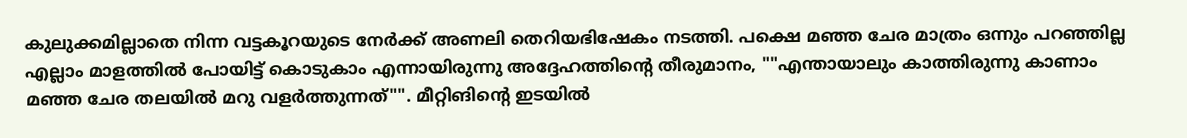കുലുക്കമില്ലാതെ നിന്ന വട്ടകൂറയുടെ നേര്‍ക്ക്‌ അണലി തെറിയഭിഷേകം നടത്തി. പക്ഷെ മഞ്ഞ ചേര മാത്രം ഒന്നും പറഞ്ഞില്ല എല്ലാം മാളത്തില്‍ പോയിട്ട് കൊടുകാം എന്നായിരുന്നു അദ്ദേഹത്തിന്‍റെ തീരുമാനം, ""എന്തായാലും കാത്തിരുന്നു കാണാം മഞ്ഞ ചേര തലയില്‍ മറു വളര്‍ത്തുന്നത്"". മീറ്റിങിന്‍റെ ഇടയില്‍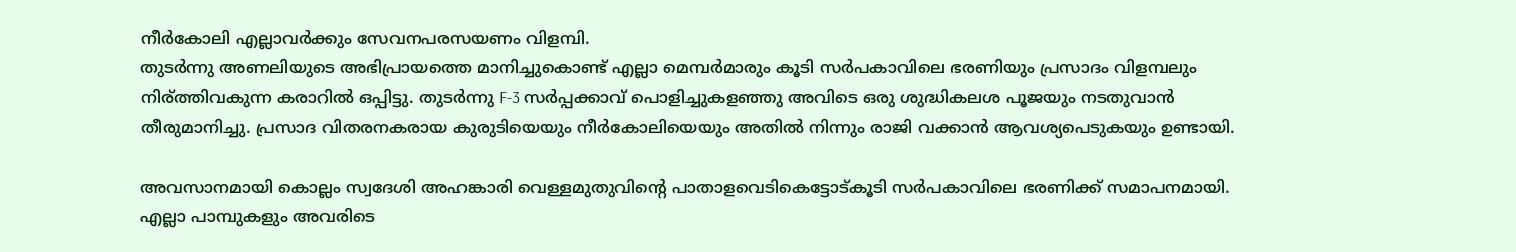നീര്‍കോലി എല്ലാവര്‍ക്കും സേവനപരസയണം വിളമ്പി.
തുടര്‍ന്നു അണലിയുടെ അഭിപ്രായത്തെ മാനിച്ചുകൊണ്ട് എല്ലാ മെമ്പര്‍മാരും കൂടി സര്‍പകാവിലെ ഭരണിയും പ്രസാദം വിളമ്പലും നിര്ത്തിവകുന്ന കരാറില്‍ ഒപ്പിട്ടു. തുടര്‍ന്നു F-3 സര്‍പ്പക്കാവ്‌ പൊളിച്ചുകളഞ്ഞു അവിടെ ഒരു ശുദ്ധികലശ പൂജയും നടതുവാന്‍ തീരുമാനിച്ചു. പ്രസാദ വിതരനകരായ കുരുടിയെയും നീര്‍കോലിയെയും അതില്‍ നിന്നും രാജി വക്കാന്‍ ആവശ്യപെടുകയും ഉണ്ടായി.

അവസാനമായി കൊല്ലം സ്വദേശി അഹങ്കാരി വെള്ളമുതുവിന്‍റെ പാതാളവെടികെട്ടോട്കൂടി സര്‍പകാവിലെ ഭരണിക്ക് സമാപനമായി. എല്ലാ പാമ്പുകളും അവരിടെ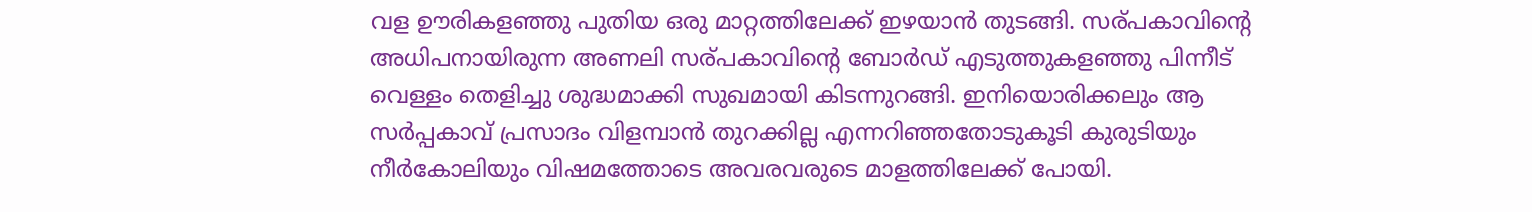വള ഊരികളഞ്ഞു പുതിയ ഒരു മാറ്റത്തിലേക്ക് ഇഴയാന്‍ തുടങ്ങി. സര്പകാവിന്‍റെ അധിപനായിരുന്ന അണലി സര്പകാവിന്‍റെ ബോര്‍ഡ്‌ എടുത്തുകളഞ്ഞു പിന്നീട് വെള്ളം തെളിച്ചു ശുദ്ധമാക്കി സുഖമായി കിടന്നുറങ്ങി. ഇനിയൊരിക്കലും ആ സര്‍പ്പകാവ്‌ പ്രസാദം വിളമ്പാന്‍ തുറക്കില്ല എന്നറിഞ്ഞതോടുകൂടി കുരുടിയും നീര്‍കോലിയും വിഷമത്തോടെ അവരവരുടെ മാളത്തിലേക്ക് പോയി.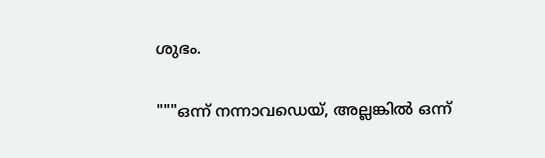ശുഭം.

"""ഒന്ന് നന്നാവഡെയ്‌, അല്ലങ്കില്‍ ഒന്ന്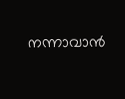നന്നാവാന്‍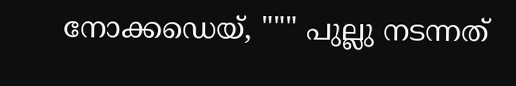നോക്കഡെയ്‌, """ പുല്ലു നടന്നത്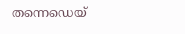തന്നെഡെയ്‌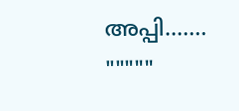അപ്പി....... """""